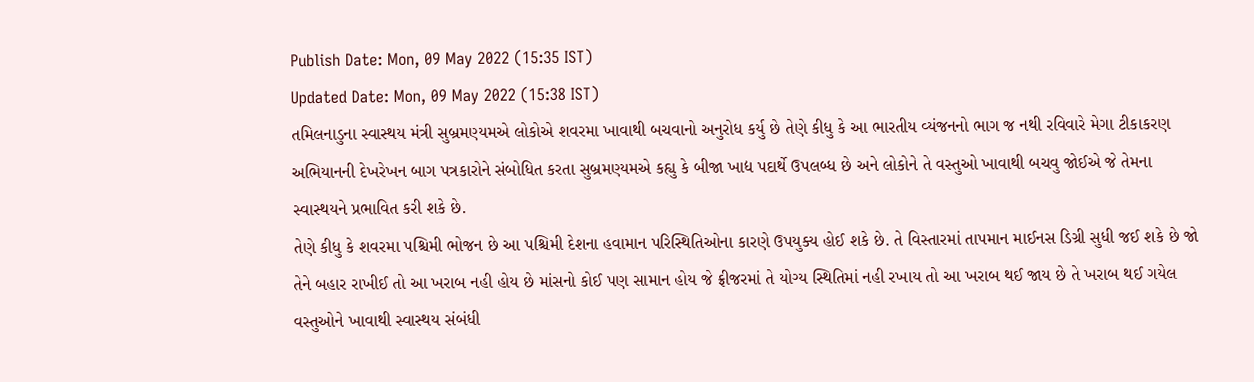Publish Date: Mon, 09 May 2022 (15:35 IST)
Updated Date: Mon, 09 May 2022 (15:38 IST)
તમિલનાડુના સ્વાસ્થય મંત્રી સુબ્રમણ્યમએ લોકોએ શવરમા ખાવાથી બચવાનો અનુરોધ કર્યુ છે તેણે કીધુ કે આ ભારતીય વ્યંજનનો ભાગ જ નથી રવિવારે મેગા ટીકાકરણ અભિયાનની દેખરેખન બાગ પત્રકારોને સંબોધિત કરતા સુબ્રમણ્યમએ કહ્યુ કે બીજા ખાદ્ય પદાર્થે ઉપલબ્ધ છે અને લોકોને તે વસ્તુઓ ખાવાથી બચવુ જોઈએ જે તેમના સ્વાસ્થયને પ્રભાવિત કરી શકે છે.
તેણે કીધુ કે શવરમા પશ્ચિમી ભોજન છે આ પશ્ચિમી દેશના હવામાન પરિસ્થિતિઓના કારણે ઉપયુક્ય હોઈ શકે છે. તે વિસ્તારમાં તાપમાન માઈનસ ડિગ્રી સુધી જઈ શકે છે જો તેને બહાર રાખીઈ તો આ ખરાબ નહી હોય છે માંસનો કોઈ પણ સામાન હોય જે ફ્રીજરમાં તે યોગ્ય સ્થિતિમાં નહી રખાય તો આ ખરાબ થઈ જાય છે તે ખરાબ થઈ ગયેલ વસ્તુઓને ખાવાથી સ્વાસ્થય સંબંધી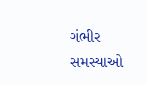ગંભીર સમસ્યાઓ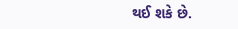થઈ શકે છે.